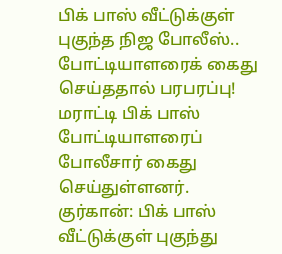பிக் பாஸ் வீட்டுக்குள் புகுந்த நிஜ போலீஸ்.. போட்டியாளரைக் கைது செய்ததால் பரபரப்பு!
மராட்டி பிக் பாஸ் போட்டியாளரைப் போலீசார் கைது செய்துள்ளனர்.
குர்கான்: பிக் பாஸ் வீட்டுக்குள் புகுந்து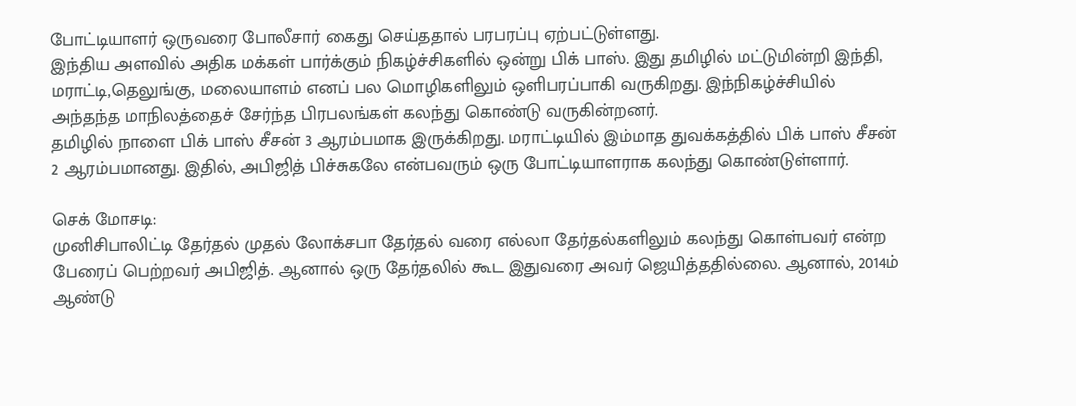போட்டியாளர் ஒருவரை போலீசார் கைது செய்ததால் பரபரப்பு ஏற்பட்டுள்ளது.
இந்திய அளவில் அதிக மக்கள் பார்க்கும் நிகழ்ச்சிகளில் ஒன்று பிக் பாஸ். இது தமிழில் மட்டுமின்றி இந்தி, மராட்டி,தெலுங்கு, மலையாளம் எனப் பல மொழிகளிலும் ஒளிபரப்பாகி வருகிறது. இந்நிகழ்ச்சியில் அந்தந்த மாநிலத்தைச் சேர்ந்த பிரபலங்கள் கலந்து கொண்டு வருகின்றனர்.
தமிழில் நாளை பிக் பாஸ் சீசன் 3 ஆரம்பமாக இருக்கிறது. மராட்டியில் இம்மாத துவக்கத்தில் பிக் பாஸ் சீசன் 2 ஆரம்பமானது. இதில், அபிஜித் பிச்சுகலே என்பவரும் ஒரு போட்டியாளராக கலந்து கொண்டுள்ளார்.

செக் மோசடி:
முனிசிபாலிட்டி தேர்தல் முதல் லோக்சபா தேர்தல் வரை எல்லா தேர்தல்களிலும் கலந்து கொள்பவர் என்ற பேரைப் பெற்றவர் அபிஜித். ஆனால் ஒரு தேர்தலில் கூட இதுவரை அவர் ஜெயித்ததில்லை. ஆனால், 2014ம் ஆண்டு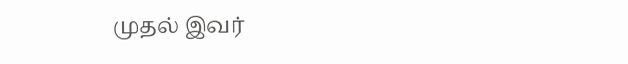முதல் இவர்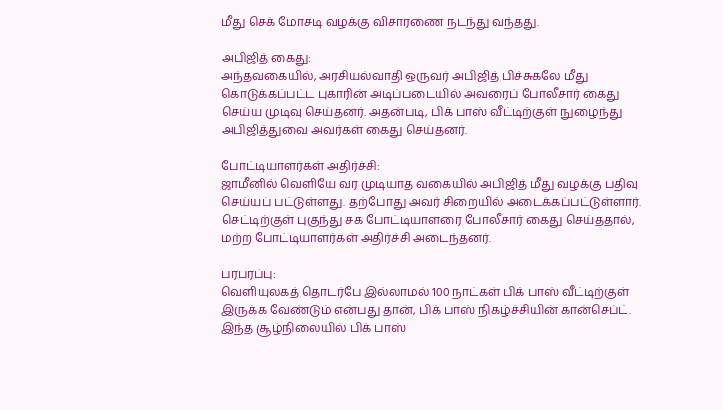மீது செக் மோசடி வழக்கு விசாரணை நடந்து வந்தது.

அபிஜித் கைது:
அந்தவகையில், அரசியல்வாதி ஒருவர் அபிஜித் பிச்சுகலே மீது கொடுக்கப்பட்ட புகாரின் அடிப்படையில் அவரைப் போலீசார் கைது செய்ய முடிவு செய்தனர். அதன்படி, பிக் பாஸ் வீட்டிற்குள் நுழைந்து அபிஜித்துவை அவர்கள் கைது செய்தனர்.

போட்டியாளர்கள் அதிர்ச்சி:
ஜாமீனில் வெளியே வர முடியாத வகையில் அபிஜித் மீது வழக்கு பதிவு செய்யப் பட்டுள்ளது. தற்போது அவர் சிறையில் அடைக்கப்பட்டுள்ளார். செட்டிற்குள் புகுந்து சக போட்டியாளரை போலீசார் கைது செய்ததால், மற்ற போட்டியாளர்கள் அதிர்ச்சி அடைந்தனர்.

பரபரப்பு:
வெளியுலகத் தொடர்பே இல்லாமல் 100 நாட்கள் பிக் பாஸ் வீட்டிற்குள் இருக்க வேண்டும் என்பது தான், பிக் பாஸ் நிகழ்ச்சியின் கான்செப்ட். இந்த சூழ்நிலையில் பிக் பாஸ்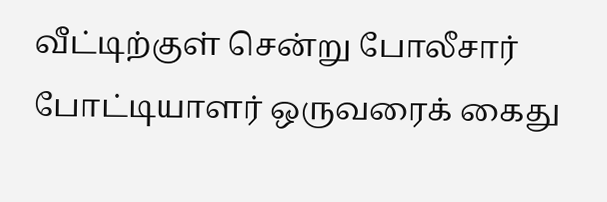வீட்டிற்குள் சென்று போலீசார் போட்டியாளர் ஒருவரைக் கைது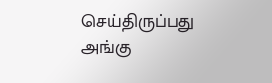செய்திருப்பது அங்கு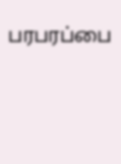பரபரப்பை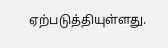ஏற்படுத்தியுள்ளது.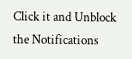Click it and Unblock the Notifications